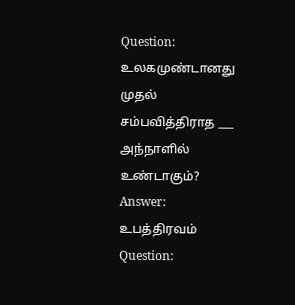Question:
உலகமுண்டானது முதல் சம்பவித்திராத ___ அந்நாளில் உண்டாகும்?
Answer:
உபத்திரவம்
Question: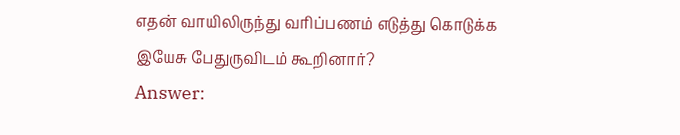எதன் வாயிலிருந்து வரிப்பணம் எடுத்து கொடுக்க இயேசு பேதுருவிடம் கூறினார்?
Answer: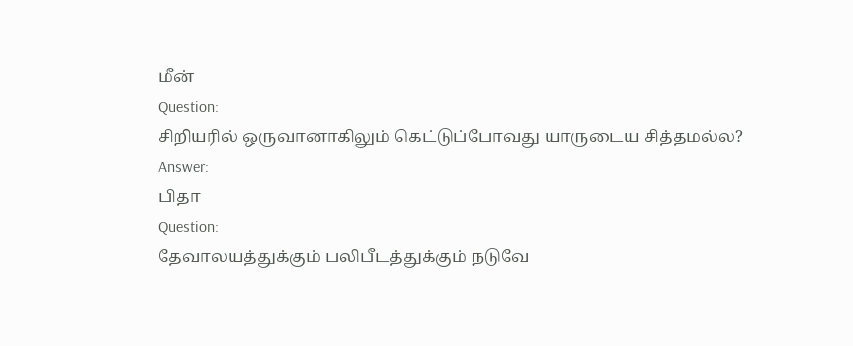மீன்
Question:
சிறியரில் ஒருவானாகிலும் கெட்டுப்போவது யாருடைய சித்தமல்ல?
Answer:
பிதா
Question:
தேவாலயத்துக்கும் பலிபீடத்துக்கும் நடுவே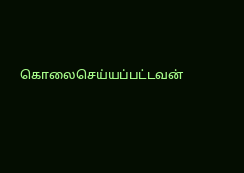கொலைசெய்யப்பட்டவன்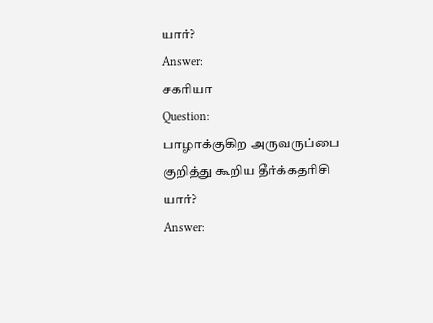யார்?
Answer:
சகரியா
Question:
பாழாக்குகிற அருவருப்பை குறித்து கூறிய தீர்க்கதரிசி யார்?
Answer: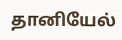தானியேல்